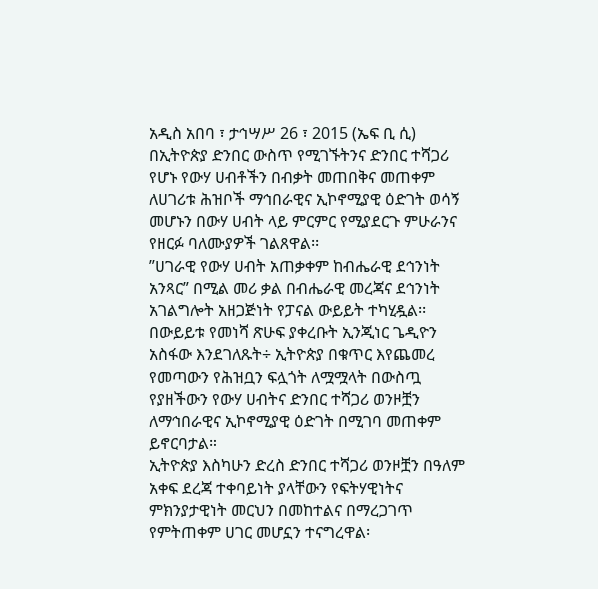አዲስ አበባ ፣ ታኅሣሥ 26 ፣ 2015 (ኤፍ ቢ ሲ) በኢትዮጵያ ድንበር ውስጥ የሚገኙትንና ድንበር ተሻጋሪ የሆኑ የውሃ ሀብቶችን በብቃት መጠበቅና መጠቀም ለሀገሪቱ ሕዝቦች ማኅበራዊና ኢኮኖሚያዊ ዕድገት ወሳኝ መሆኑን በውሃ ሀብት ላይ ምርምር የሚያደርጉ ምሁራንና የዘርፉ ባለሙያዎች ገልጸዋል፡፡
”ሀገራዊ የውሃ ሀብት አጠቃቀም ከብሔራዊ ደኅንነት አንጻር” በሚል መሪ ቃል በብሔራዊ መረጃና ደኅንነት አገልግሎት አዘጋጅነት የፓናል ውይይት ተካሂዷል፡፡
በውይይቱ የመነሻ ጽሁፍ ያቀረቡት ኢንጂነር ጌዲዮን አስፋው እንደገለጹት÷ ኢትዮጵያ በቁጥር እየጨመረ የመጣውን የሕዝቧን ፍሏጎት ለሟሟላት በውስጧ የያዘችውን የውሃ ሀብትና ድንበር ተሻጋሪ ወንዞቿን ለማኅበራዊና ኢኮኖሚያዊ ዕድገት በሚገባ መጠቀም ይኖርባታል።
ኢትዮጵያ እስካሁን ድረስ ድንበር ተሻጋሪ ወንዞቿን በዓለም አቀፍ ደረጃ ተቀባይነት ያላቸውን የፍትሃዊነትና ምክንያታዊነት መርህን በመከተልና በማረጋገጥ የምትጠቀም ሀገር መሆኗን ተናግረዋል፡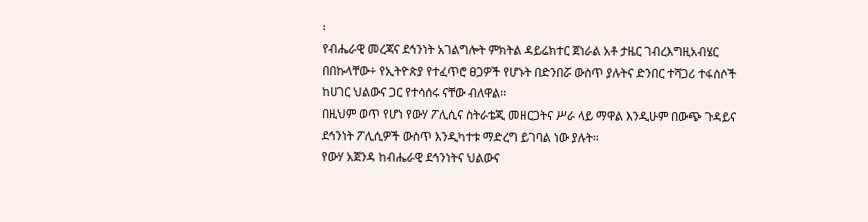፡
የብሔራዊ መረጃና ደኅንነት አገልግሎት ምክትል ዳይሬክተር ጀነራል አቶ ታዜር ገብረእግዚአብሄር በበኩላቸው÷ የኢትዮጵያ የተፈጥሮ ፀጋዎች የሆኑት በድንበሯ ውስጥ ያሉትና ድንበር ተሻጋሪ ተፋሰሶች ከሀገር ህልውና ጋር የተሳሰሩ ናቸው ብለዋል፡፡
በዚህም ወጥ የሆነ የውሃ ፖሊሲና ስትራቴጂ መዘርጋትና ሥራ ላይ ማዋል እንዲሁም በውጭ ጉዳይና ደኅንነት ፖሊሲዎች ውስጥ እንዲካተቱ ማድረግ ይገባል ነው ያሉት።
የውሃ አጀንዳ ከብሔራዊ ደኅንነትና ህልውና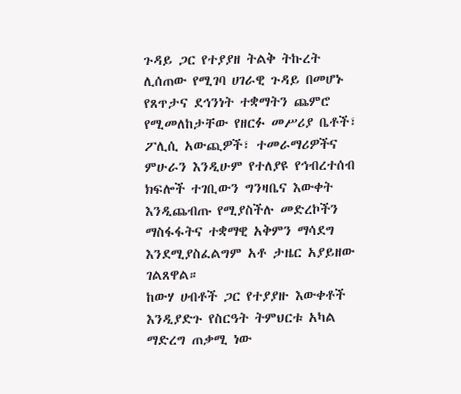ጉዳይ ጋር የተያያዘ ትልቅ ትኩረት ሊሰጠው የሚገባ ሀገራዊ ጉዳይ በመሆኑ የጸጥታና ደኅንነት ተቋማትን ጨምሮ የሚመለከታቸው የዘርፉ መሥሪያ ቤቶች፣ ፖሊሲ አውጪዎች፣ ተመራማሪዎችና ምሁራን እንዲሁም የተለያዩ የኅብረተሰብ ክፍሎች ተገቢውን ግንዛቤና እውቀት እንዲጨብጡ የሚያስችሉ መድረኮችን ማስፋፋትና ተቋማዊ አቅምን ማሳደግ እንደሚያስፈልግም አቶ ታዜር አያይዘው ገልጸዋል።
ከውሃ ሀብቶች ጋር የተያያዙ እውቀቶች እንዲያድጉ የስርዓት ትምህርቱ አካል ማድረግ ጠቃሚ ነው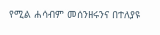የሚል ሐሳብም መሰንዘሩንና በተለያዩ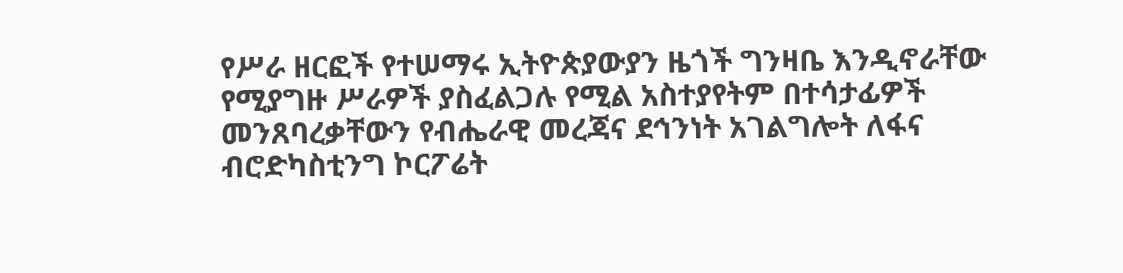የሥራ ዘርፎች የተሠማሩ ኢትዮጵያውያን ዜጎች ግንዛቤ እንዲኖራቸው የሚያግዙ ሥራዎች ያስፈልጋሉ የሚል አስተያየትም በተሳታፊዎች መንጸባረቃቸውን የብሔራዊ መረጃና ደኅንነት አገልግሎት ለፋና ብሮድካስቲንግ ኮርፖሬት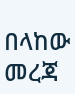በላከው መረጃ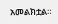አመልክቷል።